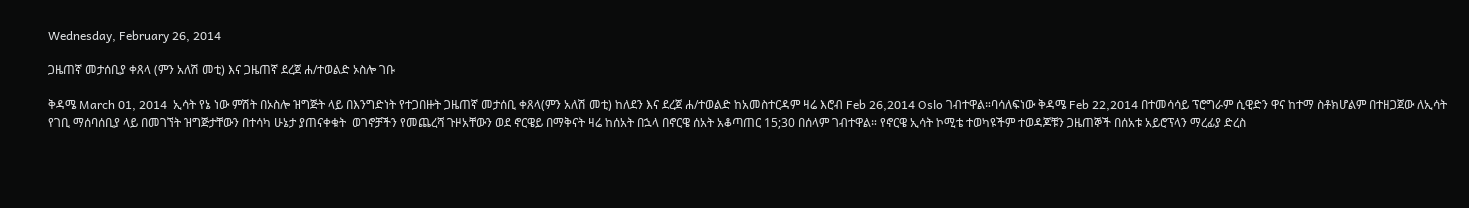Wednesday, February 26, 2014

ጋዜጠኛ መታሰቢያ ቀጸላ (ምን አለሽ መቲ) እና ጋዜጠኛ ደረጀ ሐ/ተወልድ ኦስሎ ገቡ

ቅዳሜ March 01, 2014  ኢሳት የኔ ነው ምሽት በኦስሎ ዝግጅት ላይ በእንግድነት የተጋበዙት ጋዜጠኛ መታሰቢ ቀጸላ(ምን አለሽ መቲ) ከለደን እና ደረጀ ሐ/ተወልድ ከአመስተርዳም ዛሬ እሮብ Feb 26,2014 Oslo ገብተዋል።ባሳለፍነው ቅዳሜ Feb 22,2014 በተመሳሳይ ፕሮግራም ሲዊድን ዋና ከተማ ስቶክሆልም በተዘጋጀው ለኢሳት የገቢ ማሰባሰቢያ ላይ በመገኘት ዝግጅታቸውን በተሳካ ሁኔታ ያጠናቀቁት  ወገኖቻችን የመጨረሻ ጉዞአቸውን ወደ ኖርዌይ በማቅናት ዛሬ ከሰአት በኋላ በኖርዌ ሰአት አቆጣጠር 15;30 በሰላም ገብተዋል። የኖርዌ ኢሳት ኮሚቴ ተወካዩችም ተወዳጆቹን ጋዜጠኞች በሰአቱ አይሮፕላን ማረፊያ ድረስ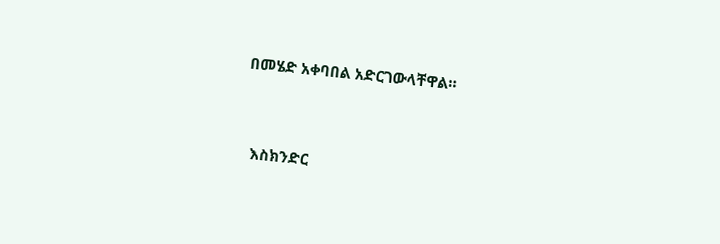በመሄድ አቀባበል አድርገውላቸዋል።


  እስክንድር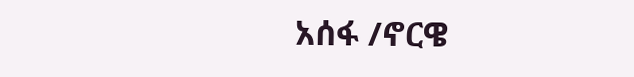አሰፋ /ኖርዌ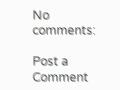No comments:

Post a Comment